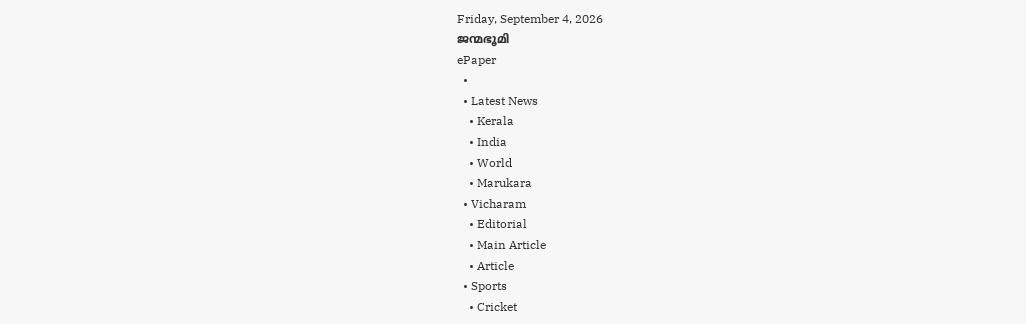Friday, September 4, 2026
ജന്മഭൂമി
ePaper
  •
  • Latest News
    • Kerala
    • India
    • World
    • Marukara
  • Vicharam
    • Editorial
    • Main Article
    • Article
  • Sports
    • Cricket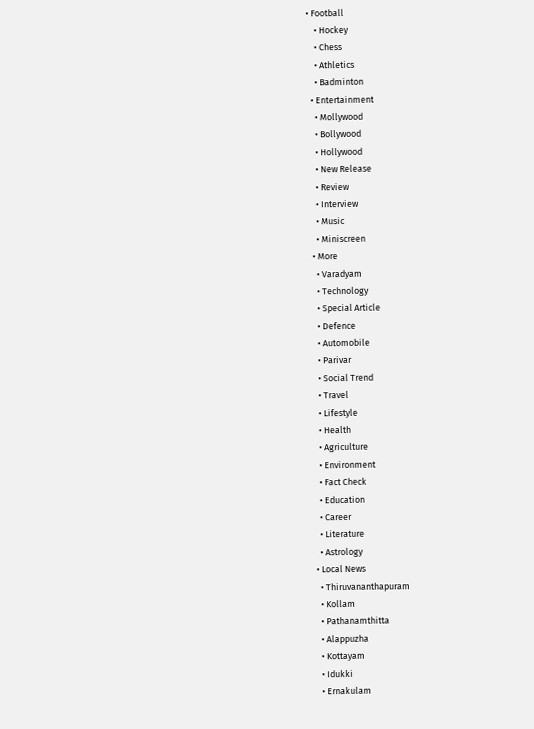• Football
    • Hockey
    • Chess
    • Athletics
    • Badminton
  • Entertainment
    • Mollywood
    • Bollywood
    • Hollywood
    • New Release
    • Review
    • Interview
    • Music
    • Miniscreen
  • More
    • Varadyam
    • Technology
    • Special Article
    • Defence
    • Automobile
    • Parivar
    • Social Trend
    • Travel
    • Lifestyle
    • Health
    • Agriculture
    • Environment
    • Fact Check
    • Education
    • Career
    • Literature
    • Astrology
  • Local News
    • Thiruvananthapuram
    • Kollam
    • Pathanamthitta
    • Alappuzha
    • Kottayam
    • Idukki
    • Ernakulam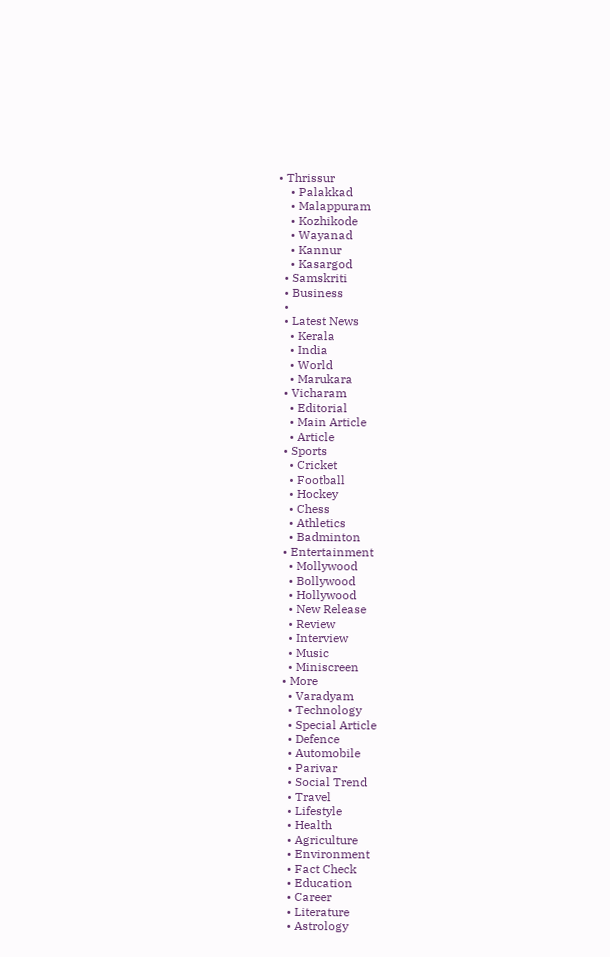• Thrissur
    • Palakkad
    • Malappuram
    • Kozhikode
    • Wayanad
    • Kannur
    • Kasargod
  • Samskriti
  • Business
  •
  • Latest News
    • Kerala
    • India
    • World
    • Marukara
  • Vicharam
    • Editorial
    • Main Article
    • Article
  • Sports
    • Cricket
    • Football
    • Hockey
    • Chess
    • Athletics
    • Badminton
  • Entertainment
    • Mollywood
    • Bollywood
    • Hollywood
    • New Release
    • Review
    • Interview
    • Music
    • Miniscreen
  • More
    • Varadyam
    • Technology
    • Special Article
    • Defence
    • Automobile
    • Parivar
    • Social Trend
    • Travel
    • Lifestyle
    • Health
    • Agriculture
    • Environment
    • Fact Check
    • Education
    • Career
    • Literature
    • Astrology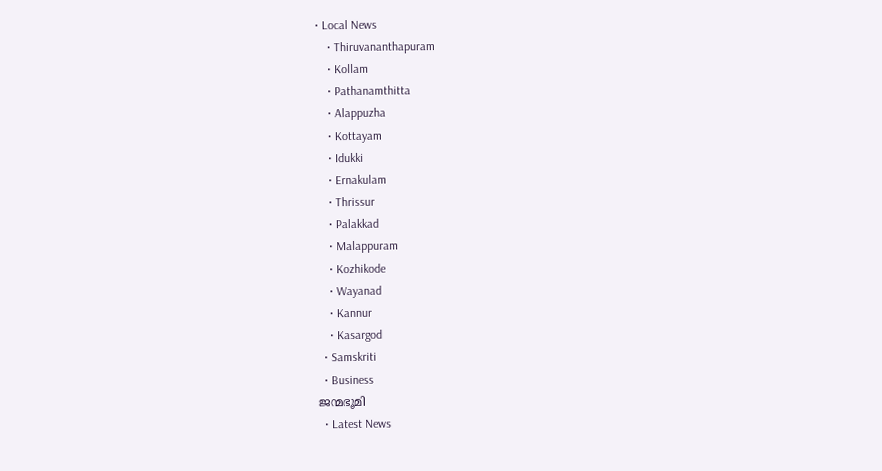• Local News
    • Thiruvananthapuram
    • Kollam
    • Pathanamthitta
    • Alappuzha
    • Kottayam
    • Idukki
    • Ernakulam
    • Thrissur
    • Palakkad
    • Malappuram
    • Kozhikode
    • Wayanad
    • Kannur
    • Kasargod
  • Samskriti
  • Business
ജന്മഭൂമി
  • Latest News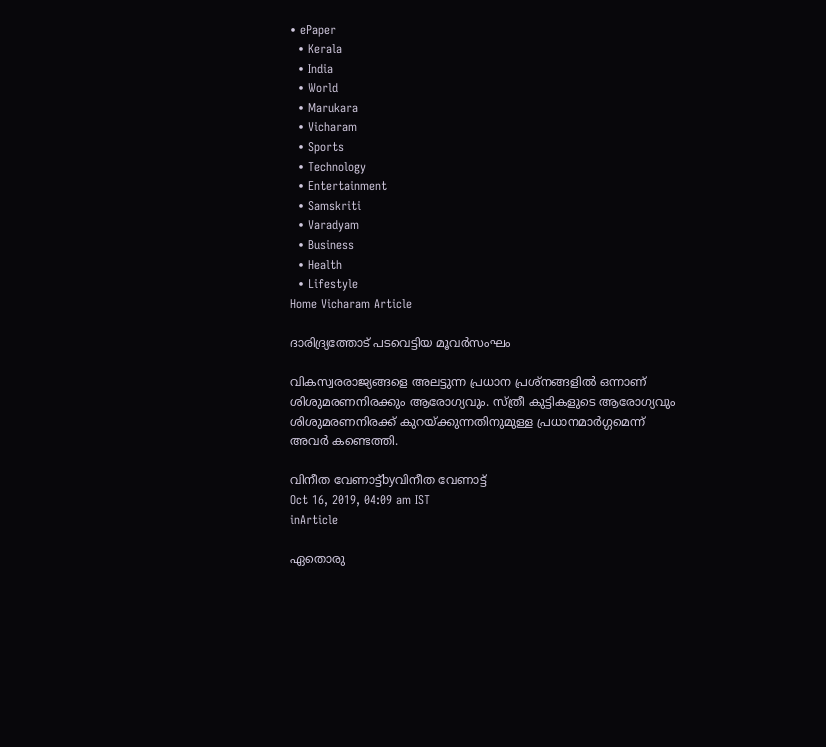• ePaper
  • Kerala
  • India
  • World
  • Marukara
  • Vicharam
  • Sports
  • Technology
  • Entertainment
  • Samskriti
  • Varadyam
  • Business
  • Health
  • Lifestyle
Home Vicharam Article

ദാരിദ്ര്യത്തോട് പടവെട്ടിയ മൂവര്‍സംഘം

വികസ്വരരാജ്യങ്ങളെ അലട്ടുന്ന പ്രധാന പ്രശ്‌നങ്ങളില്‍ ഒന്നാണ് ശിശുമരണനിരക്കും ആരോഗ്യവും. സ്ത്രീ കുട്ടികളുടെ ആരോഗ്യവും ശിശുമരണനിരക്ക് കുറയ്‌ക്കുന്നതിനുമുള്ള പ്രധാനമാര്‍ഗ്ഗമെന്ന് അവര്‍ കണ്ടെത്തി.

വിനീത വേണാട്ട്byവിനീത വേണാട്ട്
Oct 16, 2019, 04:09 am IST
inArticle

ഏതൊരു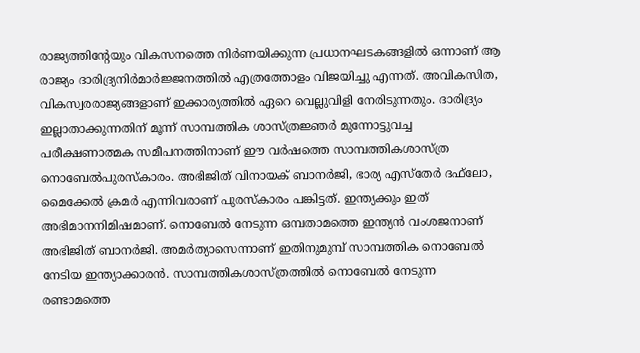രാജ്യത്തിന്റേയും വികസനത്തെ നിര്‍ണയിക്കുന്ന പ്രധാനഘടകങ്ങളില്‍ ഒന്നാണ് ആ രാജ്യം ദാരിദ്ര്യനിര്‍മാര്‍ജ്ജനത്തില്‍ എത്രത്തോളം വിജയിച്ചു എന്നത്. അവികസിത, വികസ്വരരാജ്യങ്ങളാണ് ഇക്കാര്യത്തില്‍ ഏറെ വെല്ലുവിളി നേരിടുന്നതും. ദാരിദ്ര്യം ഇല്ലാതാക്കുന്നതിന് മൂന്ന് സാമ്പത്തിക ശാസ്ത്രജ്ഞര്‍ മുന്നോട്ടുവച്ച പരീക്ഷണാത്മക സമീപനത്തിനാണ് ഈ വര്‍ഷത്തെ സാമ്പത്തികശാസ്ത്ര നൊബേല്‍പുരസ്‌കാരം. അഭിജിത് വിനായക് ബാനര്‍ജി, ഭാര്യ എസ്‌തേര്‍ ദഫ്‌ലോ, മൈക്കേല്‍ ക്രമര്‍ എന്നിവരാണ് പുരസ്‌കാരം പങ്കിട്ടത്. ഇന്ത്യക്കും ഇത് അഭിമാനനിമിഷമാണ്. നൊബേല്‍ നേടുന്ന ഒമ്പതാമത്തെ ഇന്ത്യന്‍ വംശജനാണ് അഭിജിത് ബാനര്‍ജി. അമര്‍ത്യാസെന്നാണ് ഇതിനുമുമ്പ് സാമ്പത്തിക നൊബേല്‍ നേടിയ ഇന്ത്യാക്കാരന്‍. സാമ്പത്തികശാസ്ത്രത്തില്‍ നൊബേല്‍ നേടുന്ന രണ്ടാമത്തെ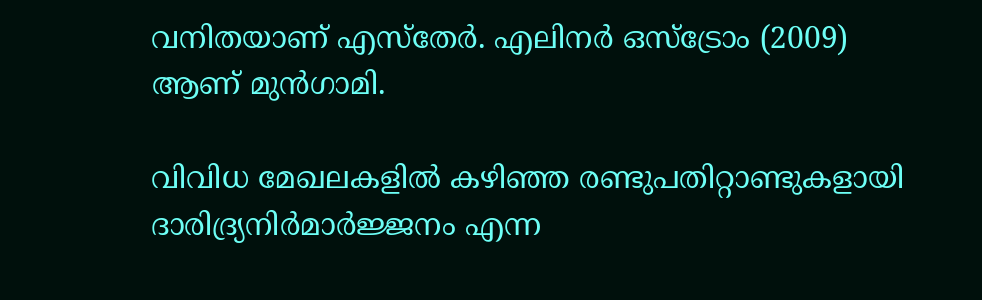വനിതയാണ് എസ്‌തേര്‍. എലിനര്‍ ഒസ്‌ട്രോം (2009) ആണ് മുന്‍ഗാമി.

വിവിധ മേഖലകളില്‍ കഴിഞ്ഞ രണ്ടുപതിറ്റാണ്ടുകളായി ദാരിദ്ര്യനിര്‍മാര്‍ജ്ജനം എന്ന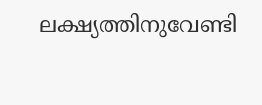ലക്ഷ്യത്തിനുവേണ്ടി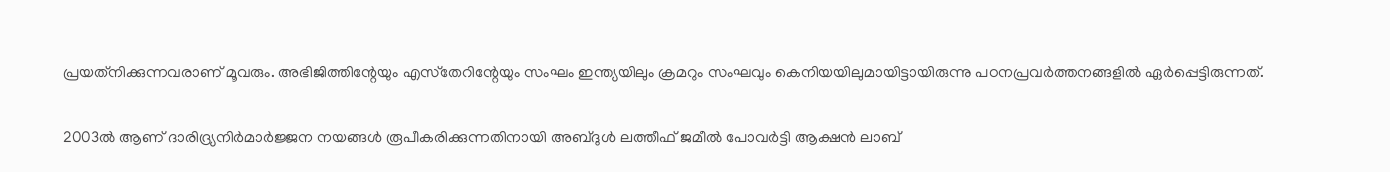പ്രയത്‌നിക്കുന്നവരാണ് മൂവരും. അഭിജിത്തിന്റേയും എസ്‌തേറിന്റേയും സംഘം ഇന്ത്യയിലും ക്രമറും സംഘവും കെനിയയിലുമായിട്ടായിരുന്നു പഠനപ്രവര്‍ത്തനങ്ങളില്‍ ഏര്‍പ്പെട്ടിരുന്നത്.

2003ല്‍ ആണ് ദാരിദ്ര്യനിര്‍മാര്‍ജ്ജന നയങ്ങള്‍ രൂപീകരിക്കുന്നതിനായി അബ്ദുള്‍ ലത്തീഫ് ജമീല്‍ പോവര്‍ട്ടി ആക്ഷന്‍ ലാബ്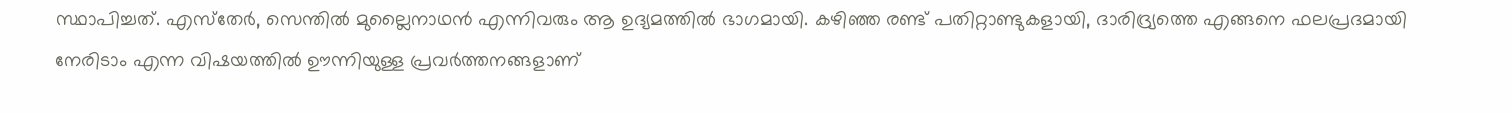സ്ഥാപിച്ചത്. എസ്‌തേര്‍, സെന്തില്‍ മുല്ലൈനാഥന്‍ എന്നിവരും ആ ഉദ്യമത്തില്‍ ഭാഗമായി. കഴിഞ്ഞ രണ്ട് പതിറ്റാണ്ടുകളായി, ദാരിദ്ര്യത്തെ എങ്ങനെ ഫലപ്രദമായി നേരിടാം എന്ന വിഷയത്തില്‍ ഊന്നിയുള്ള പ്രവര്‍ത്തനങ്ങളാണ്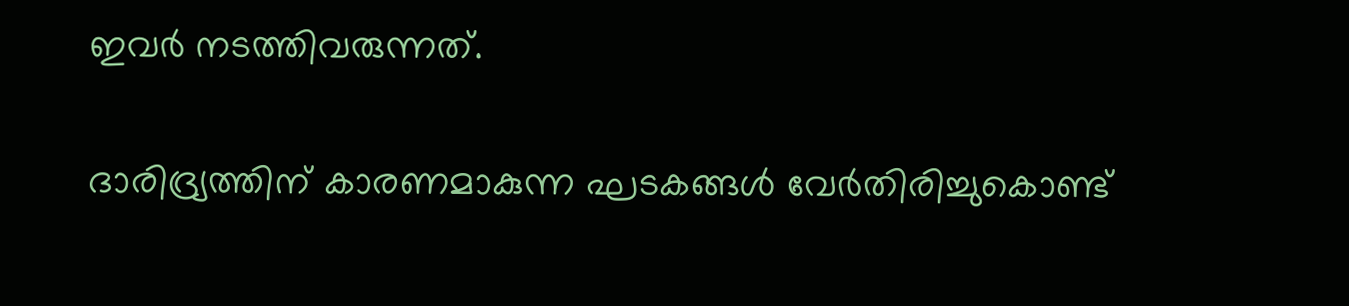ഇവര്‍ നടത്തിവരുന്നത്.

ദാരിദ്ര്യത്തിന് കാരണമാകുന്ന ഘടകങ്ങള്‍ വേര്‍തിരിച്ചുകൊണ്ട്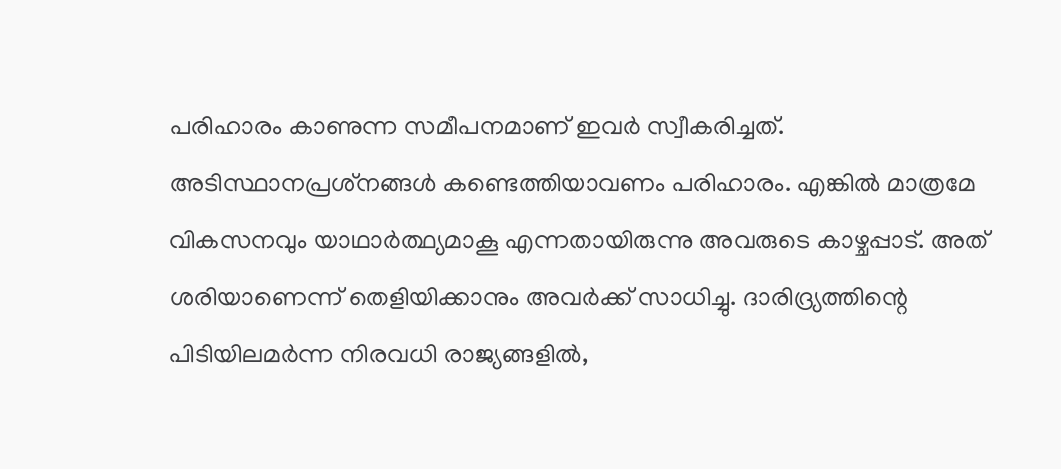പരിഹാരം കാണുന്ന സമീപനമാണ് ഇവര്‍ സ്വീകരിച്ചത്. അടിസ്ഥാനപ്രശ്‌നങ്ങള്‍ കണ്ടെത്തിയാവണം പരിഹാരം. എങ്കില്‍ മാത്രമേ വികസനവും യാഥാര്‍ത്ഥ്യമാകൂ എന്നതായിരുന്നു അവരുടെ കാഴ്ചപ്പാട്. അത് ശരിയാണെന്ന് തെളിയിക്കാനും അവര്‍ക്ക് സാധിച്ചു. ദാരിദ്ര്യത്തിന്റെ പിടിയിലമര്‍ന്ന നിരവധി രാജ്യങ്ങളില്‍,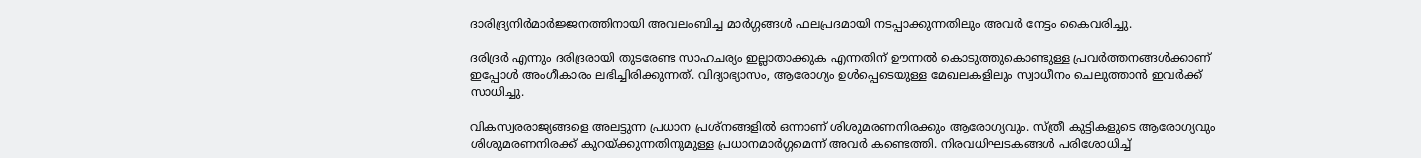ദാരിദ്ര്യനിര്‍മാര്‍ജ്ജനത്തിനായി അവലംബിച്ച മാര്‍ഗ്ഗങ്ങള്‍ ഫലപ്രദമായി നടപ്പാക്കുന്നതിലും അവര്‍ നേട്ടം കൈവരിച്ചു.

ദരിദ്രര്‍ എന്നും ദരിദ്രരായി തുടരേണ്ട സാഹചര്യം ഇല്ലാതാക്കുക എന്നതിന് ഊന്നല്‍ കൊടുത്തുകൊണ്ടുള്ള പ്രവര്‍ത്തനങ്ങള്‍ക്കാണ് ഇപ്പോള്‍ അംഗീകാരം ലഭിച്ചിരിക്കുന്നത്. വിദ്യാഭ്യാസം, ആരോഗ്യം ഉള്‍പ്പെടെയുള്ള മേഖലകളിലും സ്വാധീനം ചെലുത്താന്‍ ഇവര്‍ക്ക് സാധിച്ചു.

വികസ്വരരാജ്യങ്ങളെ അലട്ടുന്ന പ്രധാന പ്രശ്‌നങ്ങളില്‍ ഒന്നാണ് ശിശുമരണനിരക്കും ആരോഗ്യവും. സ്ത്രീ കുട്ടികളുടെ ആരോഗ്യവും ശിശുമരണനിരക്ക് കുറയ്‌ക്കുന്നതിനുമുള്ള പ്രധാനമാര്‍ഗ്ഗമെന്ന് അവര്‍ കണ്ടെത്തി. നിരവധിഘടകങ്ങള്‍ പരിശോധിച്ച്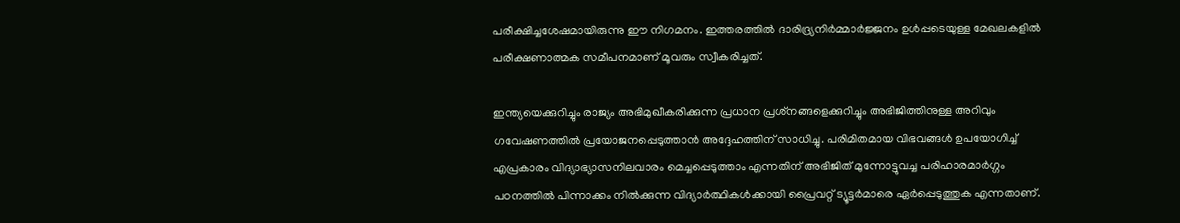പരീക്ഷിച്ചശേഷമായിരുന്നു ഈ നിഗമനം. ഇത്തരത്തില്‍ ദാരിദ്ര്യനിര്‍മ്മാര്‍ജ്ജനം ഉള്‍പ്പടെയുള്ള മേഖലകളില്‍ പരീക്ഷണാത്മക സമീപനമാണ് മൂവരും സ്വീകരിച്ചത്.

ഇന്ത്യയെക്കുറിച്ചും രാജ്യം അഭിമുഖീകരിക്കുന്ന പ്രധാന പ്രശ്‌നങ്ങളെക്കുറിച്ചും അഭിജിത്തിനുള്ള അറിവും ഗവേഷണത്തില്‍ പ്രയോജനപ്പെടുത്താന്‍ അദ്ദേഹത്തിന് സാധിച്ചു. പരിമിതമായ വിഭവങ്ങള്‍ ഉപയോഗിച്ച് എപ്രകാരം വിദ്യാഭ്യാസനിലവാരം മെച്ചപ്പെടുത്താം എന്നതിന് അഭിജിത് മുന്നോട്ടുവച്ച പരിഹാരമാര്‍ഗ്ഗം പഠനത്തില്‍ പിന്നാക്കം നില്‍ക്കുന്ന വിദ്യാര്‍ത്ഥികള്‍ക്കായി പ്രൈവറ്റ് ട്യൂട്ടര്‍മാരെ ഏര്‍പ്പെടുത്തുക എന്നതാണ്.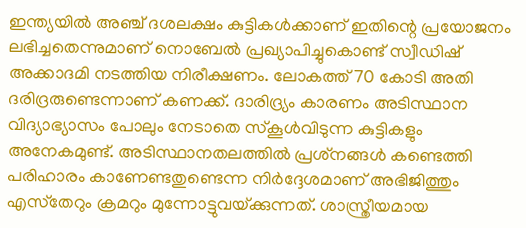ഇന്ത്യയില്‍ അഞ്ച് ദശലക്ഷം കുട്ടികള്‍ക്കാണ് ഇതിന്റെ പ്രയോജനം ലഭിച്ചതെന്നുമാണ് നൊബേല്‍ പ്രഖ്യാപിച്ചുകൊണ്ട് സ്വീഡിഷ് അക്കാദമി നടത്തിയ നിരീക്ഷണം. ലോകത്ത് 70 കോടി അതി ദരിദ്രരുണ്ടെന്നാണ് കണക്ക്. ദാരിദ്ര്യം കാരണം അടിസ്ഥാന വിദ്യാഭ്യാസം പോലും നേടാതെ സ്‌കൂള്‍വിടുന്ന കുട്ടികളും അനേകമുണ്ട്. അടിസ്ഥാനതലത്തില്‍ പ്രശ്‌നങ്ങള്‍ കണ്ടെത്തി പരിഹാരം കാണേണ്ടതുണ്ടെന്ന നിര്‍ദ്ദേശമാണ് അഭിജിത്തും എസ്‌തേറും ക്രമറും മുന്നോട്ടുവയ്‌ക്കുന്നത്. ശാസ്ത്രീയമായ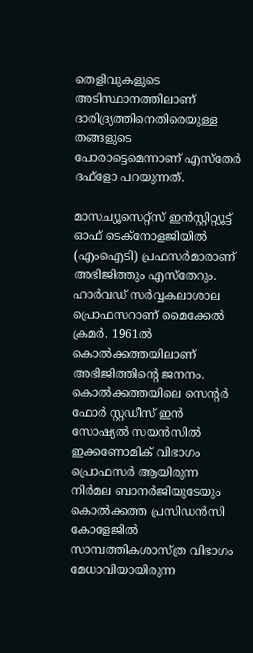തെളിവുകളുടെ അടിസ്ഥാനത്തിലാണ് ദാരിദ്ര്യത്തിനെതിരെയുള്ള തങ്ങളുടെ പോരാട്ടെമെന്നാണ് എസ്‌തേര്‍ ദഫ്‌ളോ പറയുന്നത്.

മാസച്യൂസെറ്റ്‌സ് ഇന്‍സ്റ്റിറ്റ്യൂട്ട് ഓഫ് ടെക്‌നോളജിയില്‍ (എംഐടി) പ്രഫസര്‍മാരാണ് അഭിജിത്തും എസ്‌തേറും. ഹാര്‍വഡ് സര്‍വ്വകലാശാല പ്രൊഫസറാണ് മൈക്കേല്‍ ക്രമര്‍. 1961ല്‍ കൊല്‍ക്കത്തയിലാണ് അഭിജിത്തിന്റെ ജനനം. കൊല്‍ക്കത്തയിലെ സെന്റര്‍ ഫോര്‍ സ്റ്റഡീസ് ഇന്‍ സോഷ്യല്‍ സയന്‍സില്‍ ഇക്കണോമിക് വിഭാഗം പ്രൊഫസര്‍ ആയിരുന്ന നിര്‍മല ബാനര്‍ജിയുടേയും കൊല്‍ക്കത്ത പ്രസിഡന്‍സി കോളേജില്‍ സാമ്പത്തികശാസ്ത്ര വിഭാഗം മേധാവിയായിരുന്ന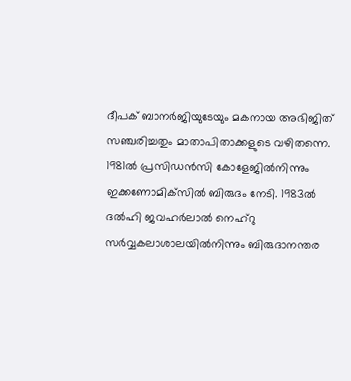ദീപക് ബാനര്‍ജിയുടേയും മകനായ അഭിജിത് സഞ്ചരിച്ചതും മാതാപിതാക്കളുടെ വഴിതന്നെ. 1981ല്‍ പ്രസിഡന്‍സി കോളേജില്‍നിന്നും ഇക്കണോമിക്‌സില്‍ ബിരുദം നേടി. 1983ല്‍ ദല്‍ഹി ജവഹര്‍ലാല്‍ നെഹ്‌റു സര്‍വ്വകലാശാലയില്‍നിന്നും ബിരുദാനന്തര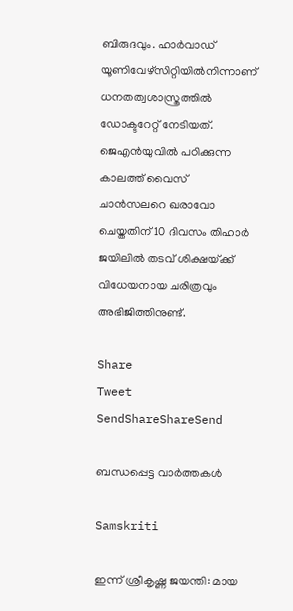ബിരുദവും. ഹാര്‍വാഡ് യൂണിവേഴ്‌സിറ്റിയില്‍നിന്നാണ് ധനതത്വശാസ്ത്രത്തില്‍ ഡോക്ടറേറ്റ് നേടിയത്. ജെഎന്‍യുവില്‍ പഠിക്കുന്ന കാലത്ത് വൈസ് ചാന്‍സലറെ ഖരാവോ ചെയ്തതിന് 10 ദിവസം തിഹാര്‍ ജയിലില്‍ തടവ് ശിക്ഷയ്‌ക്ക് വിധേയനായ ചരിത്രവും അഭിജിത്തിനുണ്ട്.

Share
Tweet
SendShareShareSend

ബന്ധപ്പെട്ട വാര്‍ത്തകള്‍

Samskriti

ഇന്ന് ശ്രീകൃഷ്ണ ജയന്തി: മായ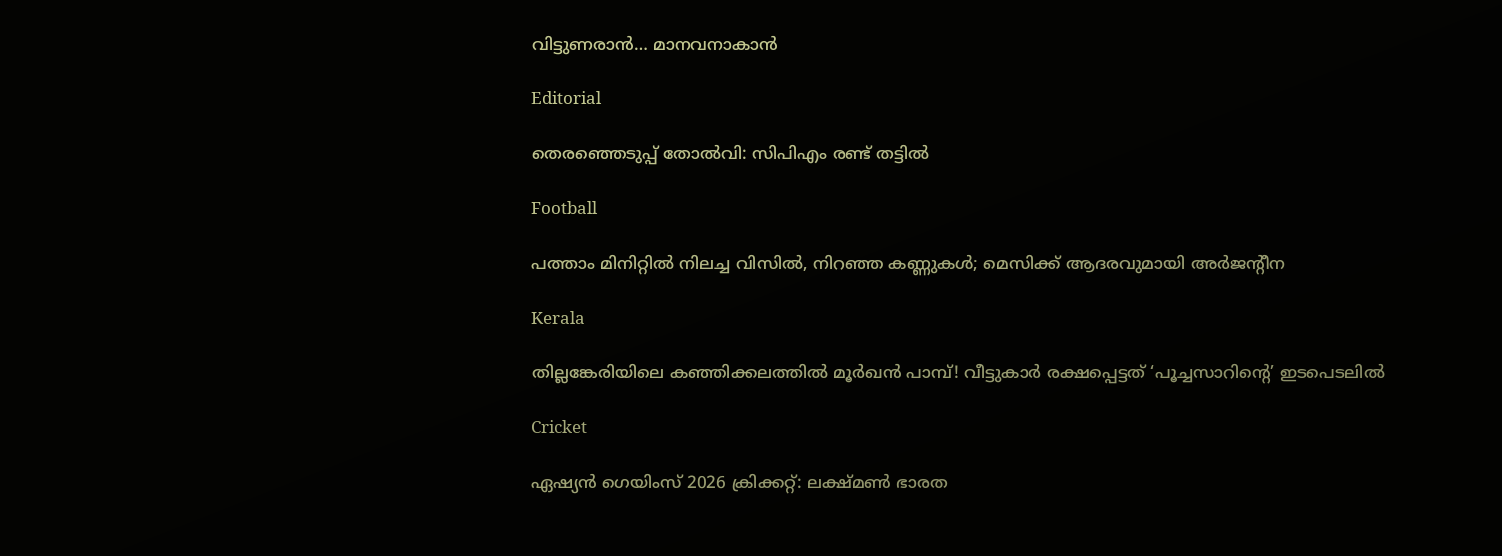വിട്ടുണരാന്‍… മാനവനാകാന്‍

Editorial

തെരഞ്ഞെടുപ്പ് തോല്‍വി: സിപിഎം രണ്ട് തട്ടില്‍

Football

പത്താം മിനിറ്റില്‍ നിലച്ച വിസില്‍, നിറഞ്ഞ കണ്ണുകള്‍; മെസിക്ക് ആദരവുമായി അര്‍ജന്റീന

Kerala

തില്ലങ്കേരിയിലെ കഞ്ഞിക്കലത്തിൽ മൂർഖൻ പാമ്പ്! വീട്ടുകാർ രക്ഷപ്പെട്ടത് ‘പൂച്ചസാറിന്റെ’ ഇടപെടലിൽ

Cricket

ഏഷ്യന്‍ ഗെയിംസ് 2026 ക്രിക്കറ്റ്: ലക്ഷ്മണ്‍ ഭാരത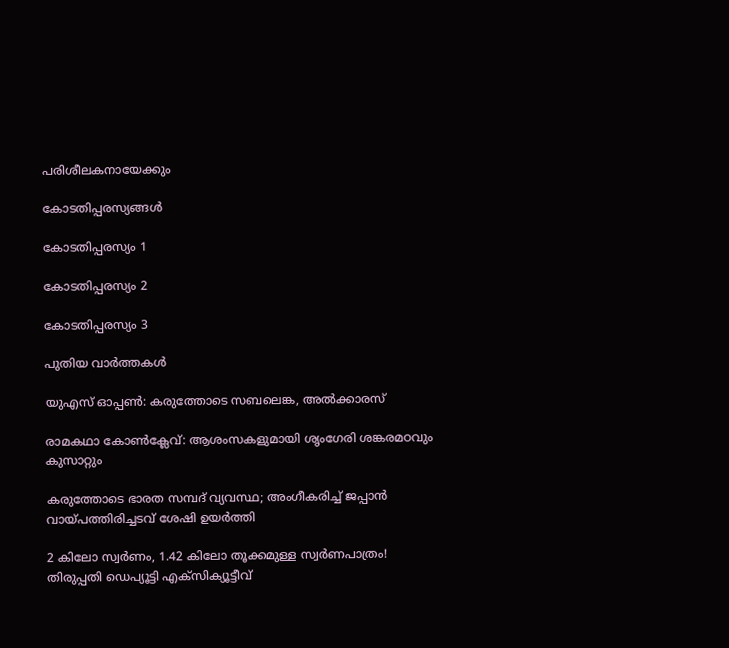പരിശീലകനായേക്കും

കോടതിപ്പരസ്യങ്ങള്‍

കോടതിപ്പരസ്യം 1

കോടതിപ്പരസ്യം 2

കോടതിപ്പരസ്യം 3

പുതിയ വാര്‍ത്തകള്‍

യുഎസ് ഓപ്പണ്‍: കരുത്തോടെ സബലെങ്ക, അല്‍ക്കാരസ്

രാമകഥാ കോണ്‍ക്ലേവ്: ആശംസകളുമായി ശൃംഗേരി ശങ്കരമഠവും കുസാറ്റും

കരുത്തോടെ ഭാരത സമ്പദ് വ്യവസ്ഥ; അംഗീകരിച്ച് ജപ്പാന്‍ വായ്‌പത്തിരിച്ചടവ് ശേഷി ഉയര്‍ത്തി

2 കിലോ സ്വർണം, 1.42 കിലോ തൂക്കമുള്ള സ്വർണപാത്രം! തിരുപ്പതി ഡെപ്യൂട്ടി എക്സിക്യൂട്ടീവ്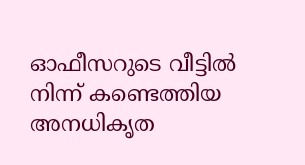ഓഫീസറുടെ വീട്ടിൽ നിന്ന് കണ്ടെത്തിയ അനധികൃത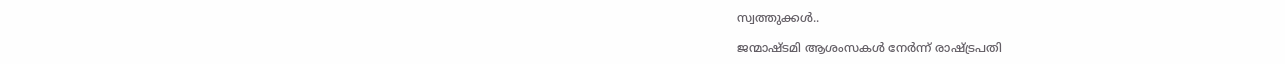സ്വത്തുക്കൾ..

ജന്മാഷ്ടമി ആശംസകള്‍ നേര്‍ന്ന് രാഷ്‌ട്രപതി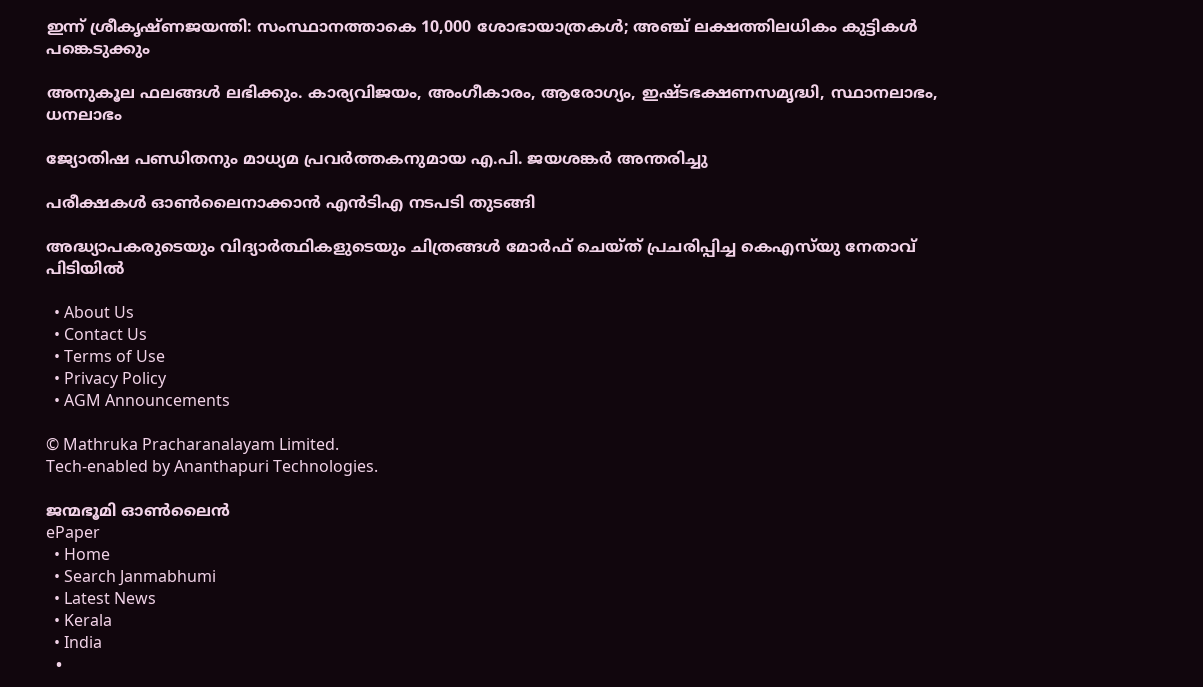ഇന്ന് ശ്രീകൃഷ്ണജയന്തി: സംസ്ഥാനത്താകെ 10,000 ശോഭായാത്രകള്‍; അഞ്ച് ലക്ഷത്തിലധികം കുട്ടികള്‍ പങ്കെടുക്കും

അനുകൂല ഫലങ്ങൾ ലഭിക്കും. കാര്യവിജയം, അംഗീകാരം, ആരോഗ്യം, ഇഷ്ടഭക്ഷണസമൃദ്ധി, സ്ഥാനലാഭം, ധനലാഭം

ജ്യോതിഷ പണ്ഡിതനും മാധ്യമ പ്രവര്‍ത്തകനുമായ എ.പി. ജയശങ്കര്‍ അന്തരിച്ചു

പരീക്ഷകള്‍ ഓണ്‍ലൈനാക്കാന്‍ എന്‍ടിഎ നടപടി തുടങ്ങി

അദ്ധ്യാപകരുടെയും വിദ്യാര്‍ത്ഥികളുടെയും ചിത്രങ്ങള്‍ മോര്‍ഫ് ചെയ്ത് പ്രചരിപ്പിച്ച കെഎസ്‌യു നേതാവ് പിടിയില്‍

  • About Us
  • Contact Us
  • Terms of Use
  • Privacy Policy
  • AGM Announcements

© Mathruka Pracharanalayam Limited.
Tech-enabled by Ananthapuri Technologies.

ജന്മഭൂമി ഓണ്‍ലൈന്‍
ePaper
  • Home
  • Search Janmabhumi
  • Latest News
  • Kerala
  • India
  •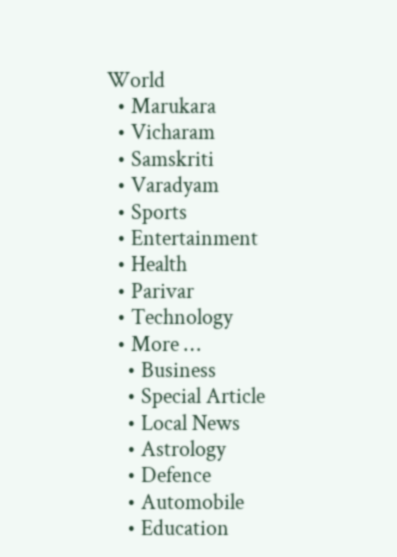World
  • Marukara
  • Vicharam
  • Samskriti
  • Varadyam
  • Sports
  • Entertainment
  • Health
  • Parivar
  • Technology
  • More …
    • Business
    • Special Article
    • Local News
    • Astrology
    • Defence
    • Automobile
    • Education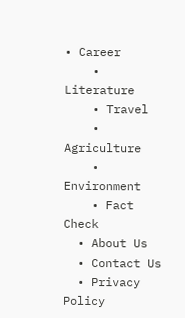• Career
    • Literature
    • Travel
    • Agriculture
    • Environment
    • Fact Check
  • About Us
  • Contact Us
  • Privacy Policy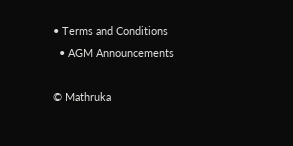• Terms and Conditions
  • AGM Announcements

© Mathruka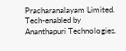Pracharanalayam Limited.
Tech-enabled by Ananthapuri Technologies.